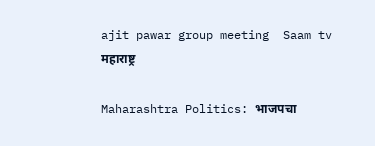ajit pawar group meeting  Saam tv
महाराष्ट्र

Maharashtra Politics: भाजपचा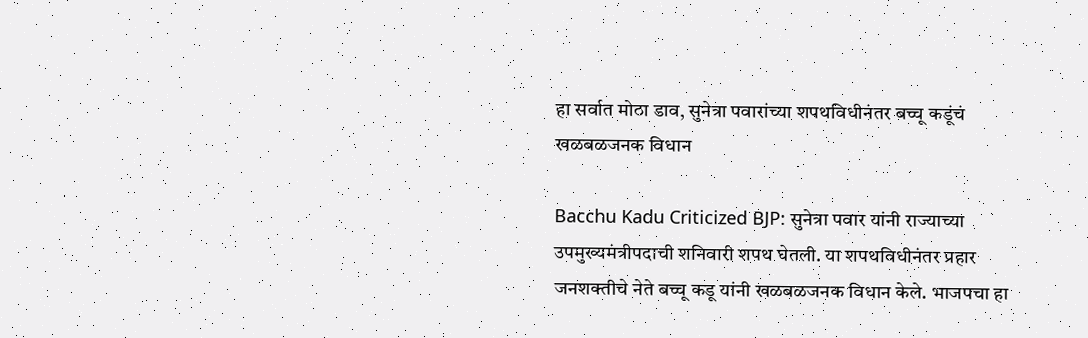हा सर्वात मोठा डाव, सुनेत्रा पवारांच्या शपथविधीनंतर बच्चू कडूंचं खळबळजनक विधान

Bacchu Kadu Criticized BJP: सुनेत्रा पवार यांनी राज्याच्या उपमुख्यमंत्रीपदाची शनिवारी शपथ घेतली. या शपथविधीनंतर प्रहार जनशक्तीचे नेते बच्चू कडू यांनी खळबळजनक विधान केले. भाजपचा हा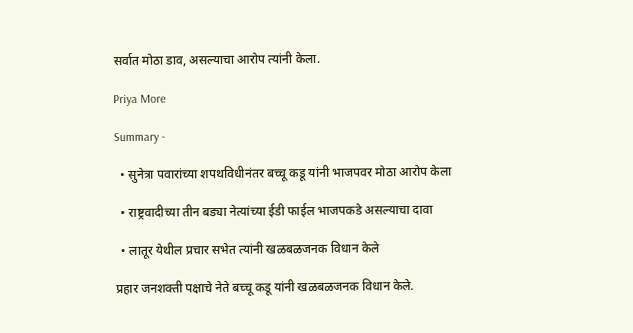सर्वात मोठा डाव, असल्याचा आरोप त्यांनी केला.

Priya More

Summary -

  • सुनेत्रा पवारांच्या शपथविधीनंतर बच्चू कडू यांनी भाजपवर मोठा आरोप केला

  • राष्ट्रवादीच्या तीन बड्या नेत्यांच्या ईडी फाईल भाजपकडे असल्याचा दावा

  • लातूर येथील प्रचार सभेत त्यांनी खळबळजनक विधान केले

प्रहार जनशक्ती पक्षाचे नेते बच्चू कडू यांनी खळबळजनक विधान केले.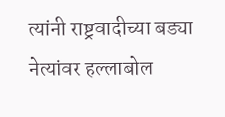त्यांनी राष्ट्रवादीच्या बड्या नेत्यांवर हल्लाबोल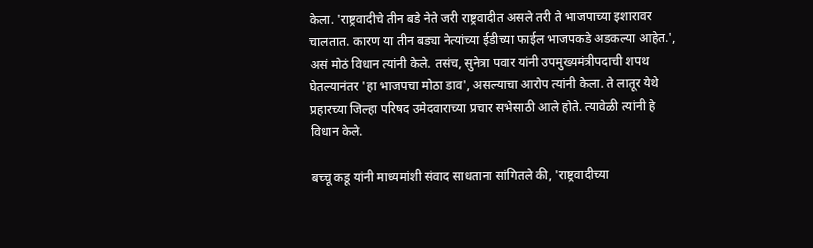केला. 'राष्ट्रवादीचे तीन बडे नेते जरी राष्ट्रवादीत असले तरी ते भाजपाच्या इशारावर चालतात. कारण या तीन बड्या नेत्यांच्या ईडीच्या फाईल भाजपकडे अडकल्या आहेत.', असं मोठं विधान त्यांनी केले. तसंच, सुनेत्रा पवार यांनी उपमुख्यमंत्रीपदाची शपथ घेतल्यानंतर 'हा भाजपचा मोठा डाव', असल्याचा आरोप त्यांनी केला. ते लातूर येथे प्रहारच्या जिल्हा परिषद उमेदवाराच्या प्रचार सभेसाठी आले होते. त्यावेळी त्यांनी हे विधान केले.

बच्चू कडू यांनी माध्यमांशी संवाद साधताना सांगितले की, 'राष्ट्रवादीच्या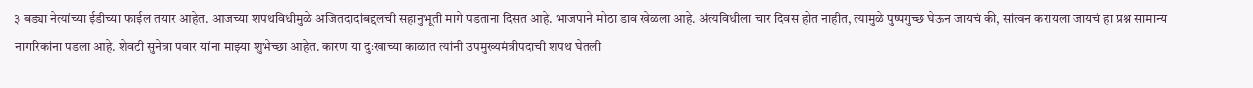३ बड्या नेत्यांच्या ईडीच्या फाईल तयार आहेत. आजच्या शपथविधीमुळे अजितदादांबद्दलची सहानुभूती मागे पडताना दिसत आहे. भाजपाने मोठा डाव खेळला आहे. अंत्यविधीला चार दिवस होत नाहीत, त्यामुळे पुष्पगुच्छ घेऊन जायचं की, सांत्वन करायला जायचं हा प्रश्न सामान्य नागरिकांना पडला आहे. शेवटी सुनेत्रा पवार यांना माझ्या शुभेच्छा आहेत. कारण या दुःखाच्या काळात त्यांनी उपमुख्यमंत्रीपदाची शपथ घेतली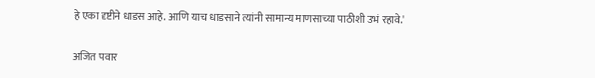हे एका दृष्टीने धाडस आहे. आणि याच धाडसाने त्यांनी सामान्य माणसाच्या पाठीशी उभं रहावे.'

अजित पवार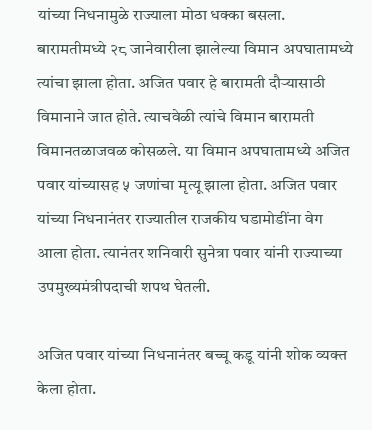यांच्या निधनामुळे राज्याला मोठा धक्का बसला. बारामतीमध्ये २८ जानेवारीला झालेल्या विमान अपघातामध्ये त्यांचा झाला होता. अजित पवार हे बारामती दौऱ्यासाठी विमानाने जात होते. त्याचवेळी त्यांचे विमान बारामती विमानतळाजवळ कोसळले. या विमान अपघातामध्ये अजित पवार यांच्यासह ५ जणांचा मृत्यू झाला होता. अजित पवार यांच्या निधनानंतर राज्यातील राजकीय घडामोडींना वेग आला होता. त्यानंतर शनिवारी सुनेत्रा पवार यांनी राज्याच्या उपमुख्यमंत्रीपदाची शपथ घेतली.

अजित पवार यांच्या निधनानंतर बच्चू कडू यांनी शोक व्यक्त केला होता.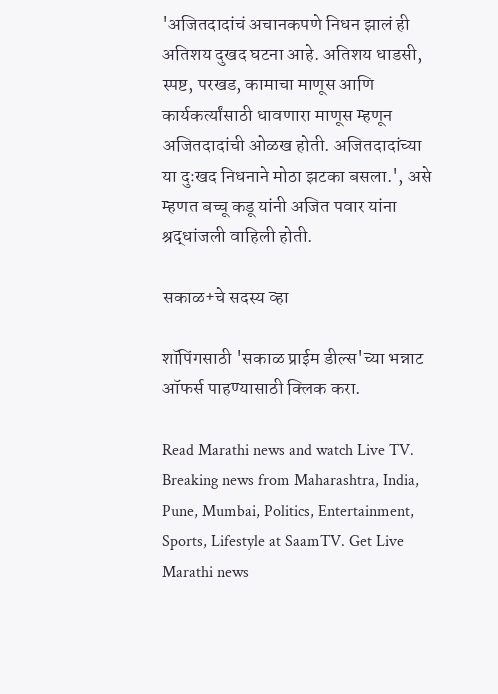'अजितदादांचं अचानकपणे निधन झालं ही अतिशय दुखद घटना आहे. अतिशय धाडसी, स्पष्ट, परखड, कामाचा माणूस आणि कार्यकर्त्यांसाठी धावणारा माणूस म्हणून अजितदादांची ओळख होती. अजितदादांच्या या दुःखद निधनाने मोठा झटका बसला.', असे म्हणत बच्चू कडू यांनी अजित पवार यांना श्रद्धांजली वाहिली होती.

सकाळ+चे सदस्य व्हा

शॉपिंगसाठी 'सकाळ प्राईम डील्स'च्या भन्नाट ऑफर्स पाहण्यासाठी क्लिक करा.

Read Marathi news and watch Live TV. Breaking news from Maharashtra, India, Pune, Mumbai, Politics, Entertainment, Sports, Lifestyle at SaamTV. Get Live Marathi news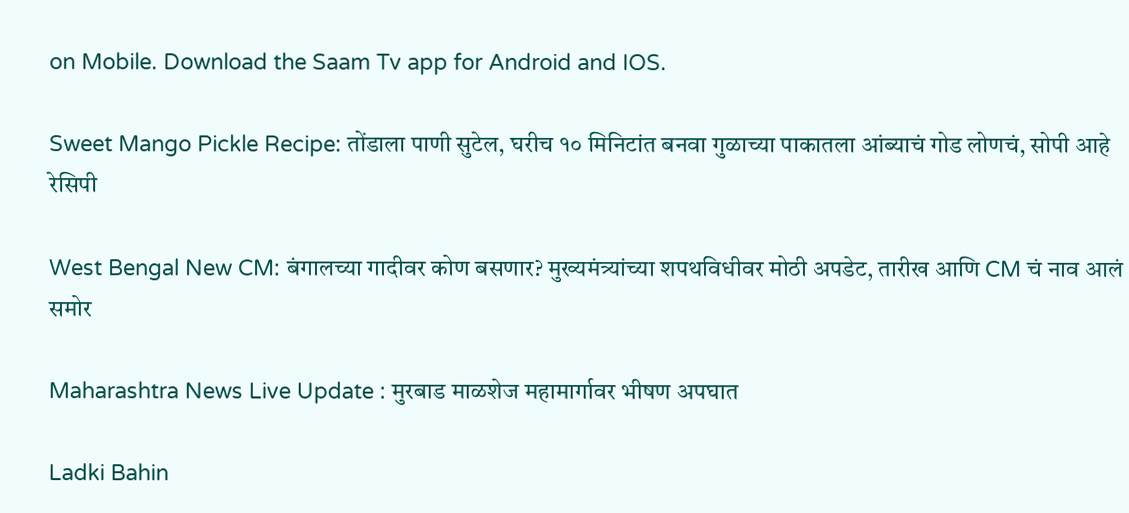on Mobile. Download the Saam Tv app for Android and IOS.

Sweet Mango Pickle Recipe: तोंडाला पाणी सुटेल, घरीच १० मिनिटांत बनवा गुळाच्या पाकातला आंब्याचं गोड लोणचं, सोपी आहे रेसिपी

West Bengal New CM: बंगालच्या गादीवर कोण बसणार? मुख्यमंत्र्यांच्या शपथविधीवर मोठी अपडेट, तारीख आणि CM चं नाव आलं समोर

Maharashtra News Live Update : मुरबाड माळशेज महामार्गावर भीषण अपघात

Ladki Bahin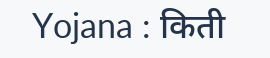Yojana : किती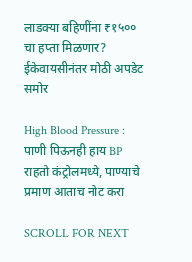लाडक्या बहि‍णींना ₹१५०० चा हप्ता मिळणार? ईकेवायसीनंतर मोठी अपडेट समोर

High Blood Pressure : पाणी पिऊनही हाय BP राहतो कंट्रोलमध्ये, पाण्याचे प्रमाण आताच नोट करा

SCROLL FOR NEXT